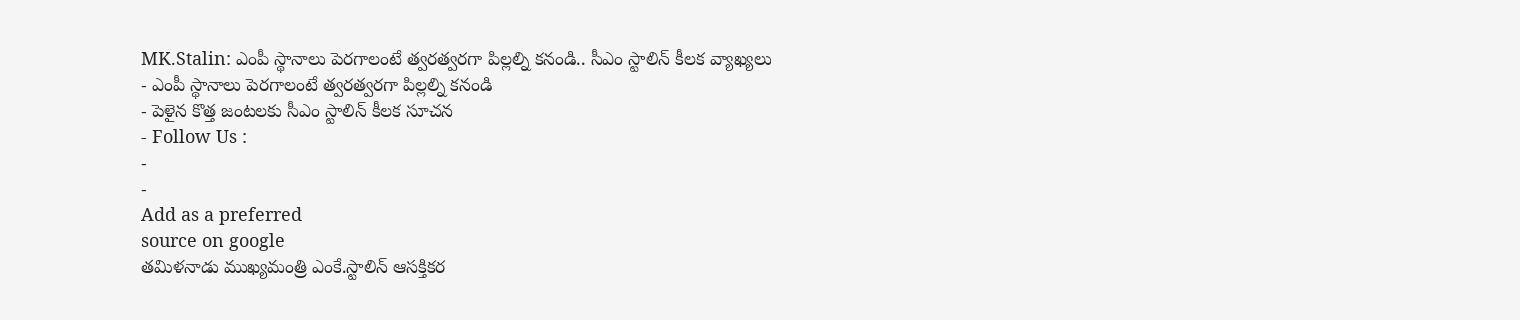MK.Stalin: ఎంపీ స్థానాలు పెరగాలంటే త్వరత్వరగా పిల్లల్ని కనండి.. సీఎం స్టాలిన్ కీలక వ్యాఖ్యలు
- ఎంపీ స్థానాలు పెరగాలంటే త్వరత్వరగా పిల్లల్ని కనండి
- పెళైన కొత్త జంటలకు సీఎం స్టాలిన్ కీలక సూచన
- Follow Us :
-
-
Add as a preferred
source on google
తమిళనాడు ముఖ్యమంత్రి ఎంకే.స్టాలిన్ ఆసక్తికర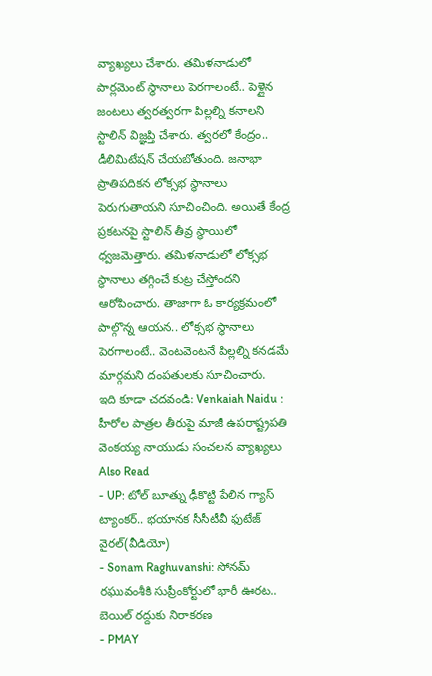వ్యాఖ్యలు చేశారు. తమిళనాడులో పార్లమెంట్ స్థానాలు పెరగాలంటే.. పెళ్లైన జంటలు త్వరత్వరగా పిల్లల్ని కనాలని స్టాలిన్ విజ్ఞప్తి చేశారు. త్వరలో కేంద్రం.. డీలిమిటేషన్ చేయబోతుంది. జనాభా ప్రాతిపదికన లోక్సభ స్థానాలు పెరుగుతాయని సూచించింది. అయితే కేంద్ర ప్రకటనపై స్టాలిన్ తీవ్ర స్థాయిలో ధ్వజమెత్తారు. తమిళనాడులో లోక్సభ స్థానాలు తగ్గించే కుట్ర చేస్తోందని ఆరోపించారు. తాజాగా ఓ కార్యక్రమంలో పాల్గొన్న ఆయన.. లోక్సభ స్థానాలు పెరగాలంటే.. వెంటవెంటనే పిల్లల్ని కనడమే మార్గమని దంపతులకు సూచించారు.
ఇది కూడా చదవండి: Venkaiah Naidu : హీరోల పాత్రల తీరుపై మాజీ ఉపరాష్ట్రపతి వెంకయ్య నాయుడు సంచలన వ్యాఖ్యలు
Also Read
- UP: టోల్ బూత్ను ఢీకొట్టి పేలిన గ్యాస్ ట్యాంకర్.. భయానక సీసీటీవీ ఫుటేజ్ వైరల్(వీడియో)
- Sonam Raghuvanshi: సోనమ్ రఘువంశీకి సుప్రీంకోర్టులో భారీ ఊరట.. బెయిల్ రద్దుకు నిరాకరణ
- PMAY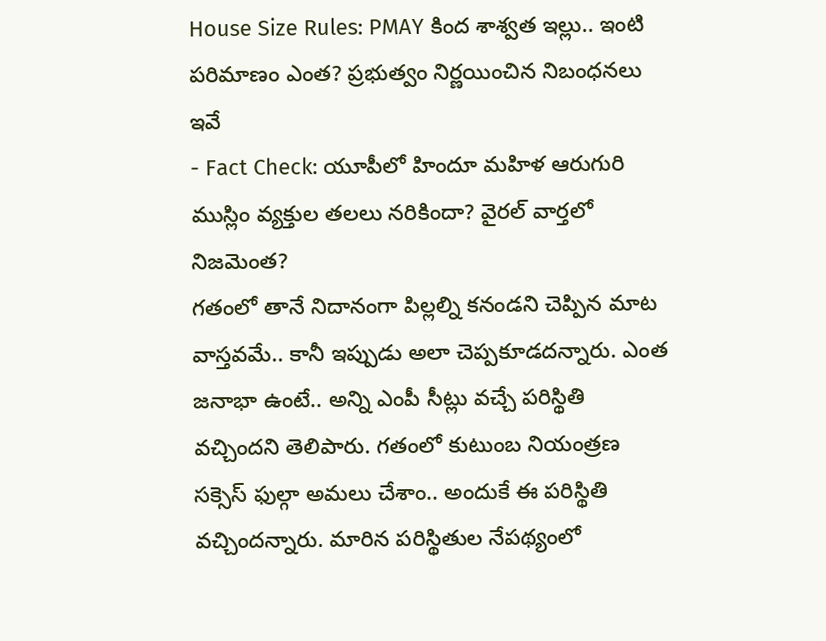House Size Rules: PMAY కింద శాశ్వత ఇల్లు.. ఇంటి పరిమాణం ఎంత? ప్రభుత్వం నిర్ణయించిన నిబంధనలు ఇవే
- Fact Check: యూపీలో హిందూ మహిళ ఆరుగురి ముస్లిం వ్యక్తుల తలలు నరికిందా? వైరల్ వార్తలో నిజమెంత?
గతంలో తానే నిదానంగా పిల్లల్ని కనండని చెప్పిన మాట వాస్తవమే.. కానీ ఇప్పుడు అలా చెప్పకూడదన్నారు. ఎంత జనాభా ఉంటే.. అన్ని ఎంపీ సీట్లు వచ్చే పరిస్థితి వచ్చిందని తెలిపారు. గతంలో కుటుంబ నియంత్రణ సక్సెస్ ఫుల్గా అమలు చేశాం.. అందుకే ఈ పరిస్థితి వచ్చిందన్నారు. మారిన పరిస్థితుల నేపథ్యంలో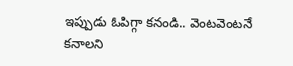ఇప్పుడు ఓపిగ్గా కనండి.. వెంటవెంటనే కనాలని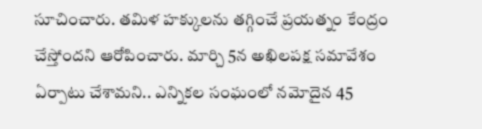సూచించారు. తమిళ హక్కులను తగ్గించే ప్రయత్నం కేంద్రం చేస్తోందని ఆరోపించారు. మార్చి 5న అఖిలపక్ష సమావేశం ఏర్పాటు చేశామని.. ఎన్నికల సంఘంలో నమోదైన 45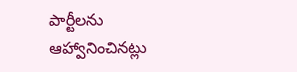పార్టీలను ఆహ్వానించినట్లు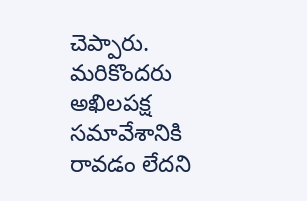చెప్పారు. మరికొందరు అఖిలపక్ష సమావేశానికి రావడం లేదని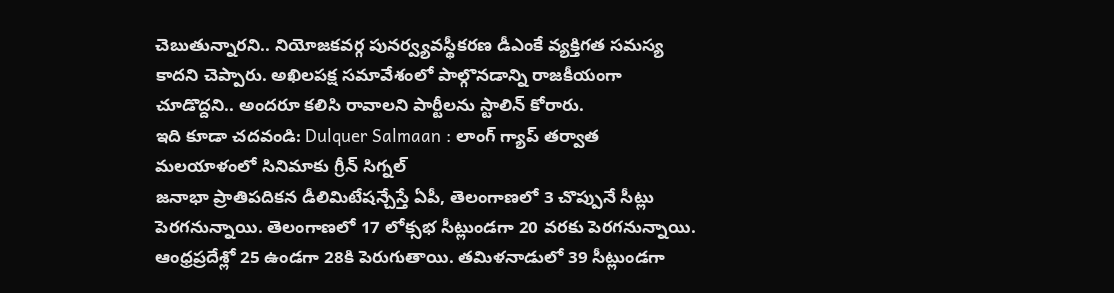చెబుతున్నారని.. నియోజకవర్గ పునర్వ్యవస్థీకరణ డీఎంకే వ్యక్తిగత సమస్య కాదని చెప్పారు. అఖిలపక్ష సమావేశంలో పాల్గొనడాన్ని రాజకీయంగా చూడొద్దని.. అందరూ కలిసి రావాలని పార్టీలను స్టాలిన్ కోరారు.
ఇది కూడా చదవండి: Dulquer Salmaan : లాంగ్ గ్యాప్ తర్వాత మలయాళంలో సినిమాకు గ్రీన్ సిగ్నల్
జనాభా ప్రాతిపదికన డీలిమిటేషన్చేస్తే ఏపీ, తెలంగాణలో 3 చొప్పునే సీట్లు పెరగనున్నాయి. తెలంగాణలో 17 లోక్సభ సీట్లుండగా 20 వరకు పెరగనున్నాయి. ఆంధ్రప్రదేశ్లో 25 ఉండగా 28కి పెరుగుతాయి. తమిళనాడులో 39 సీట్లుండగా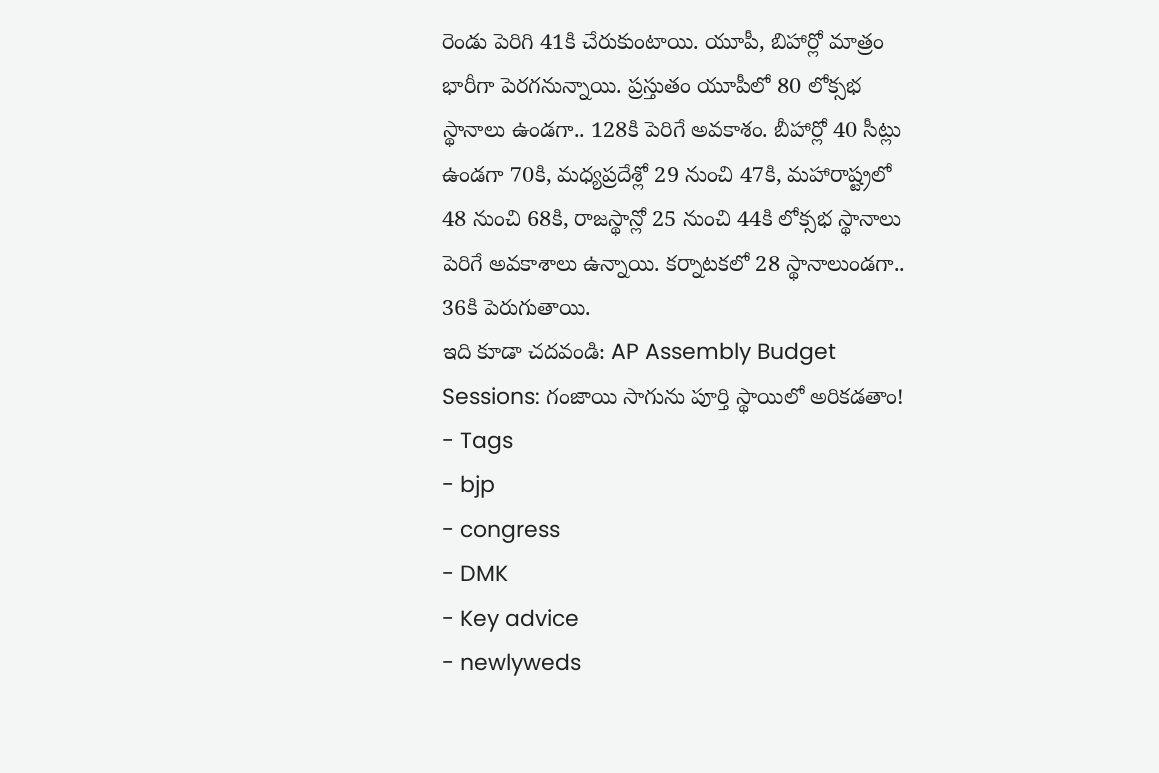రెండు పెరిగి 41కి చేరుకుంటాయి. యూపీ, బిహార్లో మాత్రం భారీగా పెరగనున్నాయి. ప్రస్తుతం యూపీలో 80 లోక్సభ స్థానాలు ఉండగా.. 128కి పెరిగే అవకాశం. బీహార్లో 40 సీట్లు ఉండగా 70కి, మధ్యప్రదేశ్లో 29 నుంచి 47కి, మహారాష్ట్రలో 48 నుంచి 68కి, రాజస్థాన్లో 25 నుంచి 44కి లోక్సభ స్థానాలు పెరిగే అవకాశాలు ఉన్నాయి. కర్నాటకలో 28 స్థానాలుండగా.. 36కి పెరుగుతాయి.
ఇది కూడా చదవండి: AP Assembly Budget Sessions: గంజాయి సాగును పూర్తి స్థాయిలో అరికడతాం!
- Tags
- bjp
- congress
- DMK
- Key advice
- newlyweds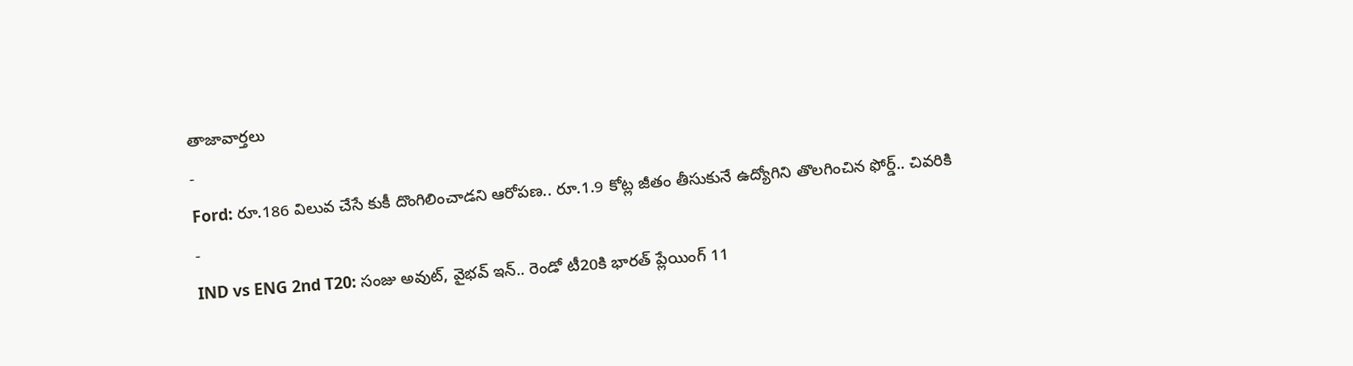తాజావార్తలు
-
Ford: రూ.186 విలువ చేసే కుకీ దొంగిలించాడని ఆరోపణ.. రూ.1.9 కోట్ల జీతం తీసుకునే ఉద్యోగిని తొలగించిన ఫోర్డ్.. చివరికి
-
IND vs ENG 2nd T20: సంజు అవుట్, వైభవ్ ఇన్.. రెండో టీ20కి భారత్ ప్లేయింగ్ 11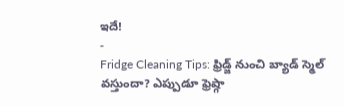ఇదే!
-
Fridge Cleaning Tips: ఫ్రిడ్జ్ నుంచి బ్యాడ్ స్మెల్ వస్తుందా? ఎప్పుడూ ఫ్రెష్గా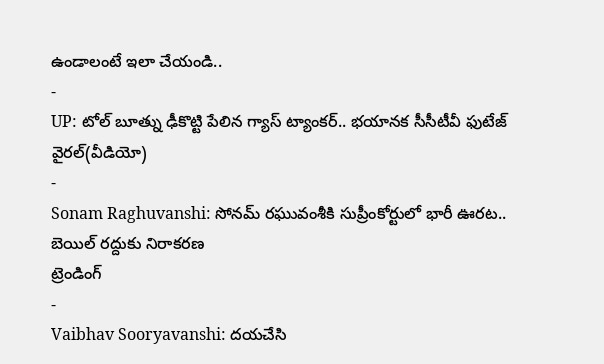ఉండాలంటే ఇలా చేయండి..
-
UP: టోల్ బూత్ను ఢీకొట్టి పేలిన గ్యాస్ ట్యాంకర్.. భయానక సీసీటీవీ ఫుటేజ్ వైరల్(వీడియో)
-
Sonam Raghuvanshi: సోనమ్ రఘువంశీకి సుప్రీంకోర్టులో భారీ ఊరట.. బెయిల్ రద్దుకు నిరాకరణ
ట్రెండింగ్
-
Vaibhav Sooryavanshi: దయచేసి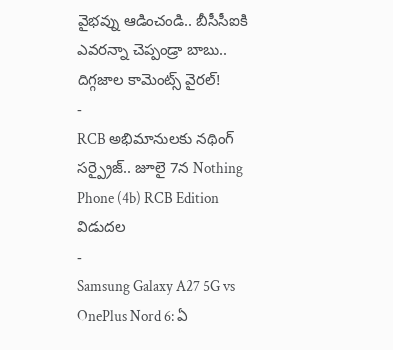వైభవ్ను ఆడించండి.. బీసీసీఐకి ఎవరన్నా చెప్పండ్రా బాబు.. దిగ్గజాల కామెంట్స్ వైరల్!
-
RCB అభిమానులకు నథింగ్ సర్ప్రైజ్.. జూలై 7న Nothing Phone (4b) RCB Edition విడుదల
-
Samsung Galaxy A27 5G vs OnePlus Nord 6: ఏ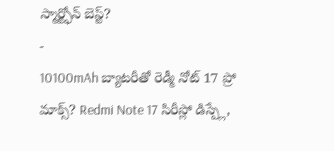స్మార్ట్ఫోన్ బెస్ట్?
-
10100mAh బ్యాటరీతో రెడ్మీ నోట్ 17 ప్రో మాక్స్? Redmi Note 17 సిరీస్లో డిస్ప్లే,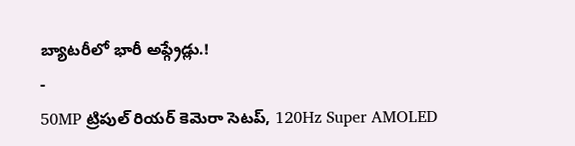బ్యాటరీలో భారీ అప్గ్రేడ్లు.!
-
50MP ట్రిపుల్ రియర్ కెమెరా సెటప్, 120Hz Super AMOLED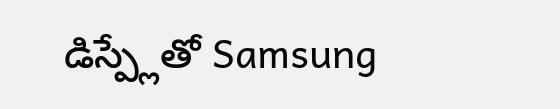డిస్ప్లేతో Samsung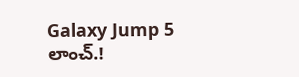Galaxy Jump 5 లాంచ్.!